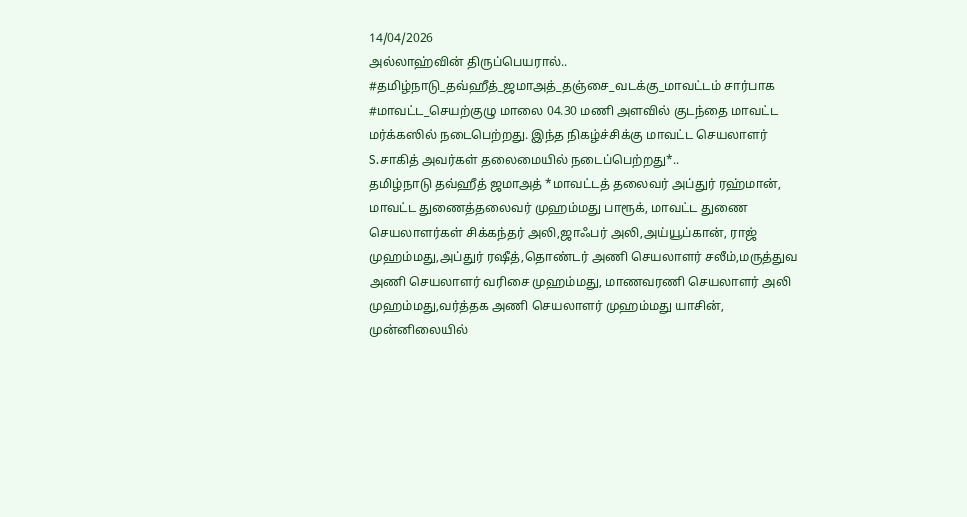14/04/2026
அல்லாஹ்வின் திருப்பெயரால்..
#தமிழ்நாடு_தவ்ஹீத்_ஜமாஅத்_தஞ்சை_வடக்கு_மாவட்டம் சார்பாக #மாவட்ட_செயற்குழு மாலை 04.30 மணி அளவில் குடந்தை மாவட்ட மர்க்கஸில் நடைபெற்றது. இந்த நிகழ்ச்சிக்கு மாவட்ட செயலாளர் S.சாகித் அவர்கள் தலைமையில் நடைப்பெற்றது*..
தமிழ்நாடு தவ்ஹீத் ஜமாஅத் *மாவட்டத் தலைவர் அப்துர் ரஹ்மான், மாவட்ட துணைத்தலைவர் முஹம்மது பாரூக், மாவட்ட துணை செயலாளர்கள் சிக்கந்தர் அலி,ஜாஃபர் அலி,அய்யூப்கான், ராஜ் முஹம்மது,அப்துர் ரஷீத்,தொண்டர் அணி செயலாளர் சலீம்,மருத்துவ அணி செயலாளர் வரிசை முஹம்மது, மாணவரணி செயலாளர் அலி முஹம்மது,வர்த்தக அணி செயலாளர் முஹம்மது யாசின், முன்னிலையில்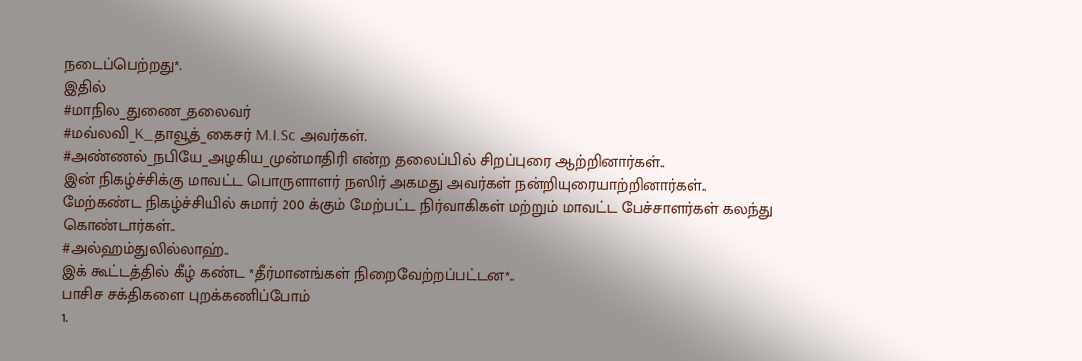நடைப்பெற்றது*.
இதில்
#மாநில_துணை_தலைவர்
#மவ்லவி_K_தாவூத்_கைசர் M.I.Sc அவர்கள்.
#அண்ணல்_நபியே_அழகிய_முன்மாதிரி என்ற தலைப்பில் சிறப்புரை ஆற்றினார்கள்..
இன் நிகழ்ச்சிக்கு மாவட்ட பொருளாளர் நஸிர் அகமது அவர்கள் நன்றியுரையாற்றினார்கள்..
மேற்கண்ட நிகழ்ச்சியில் சுமார் 200 க்கும் மேற்பட்ட நிர்வாகிகள் மற்றும் மாவட்ட பேச்சாளர்கள் கலந்து கொண்டார்கள்..
#அல்ஹம்துலில்லாஹ்..
இக் கூட்டத்தில் கீழ் கண்ட *தீர்மானங்கள் நிறைவேற்றப்பட்டன*..
பாசிச சக்திகளை புறக்கணிப்போம்
1.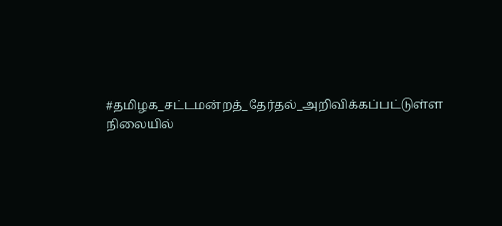#தமிழக_சட்டமன்றத்_தேர்தல்_அறிவிக்கப்பட்டுள்ள நிலையில்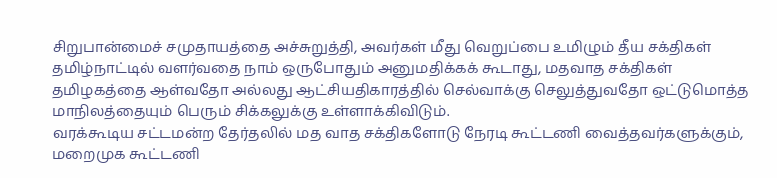சிறுபான்மைச் சமுதாயத்தை அச்சுறுத்தி, அவர்கள் மீது வெறுப்பை உமிழும் தீய சக்திகள் தமிழ்நாட்டில் வளர்வதை நாம் ஒருபோதும் அனுமதிக்கக் கூடாது, மதவாத சக்திகள் தமிழகத்தை ஆள்வதோ அல்லது ஆட்சியதிகாரத்தில் செல்வாக்கு செலுத்துவதோ ஒட்டுமொத்த மாநிலத்தையும் பெரும் சிக்கலுக்கு உள்ளாக்கிவிடும்.
வரக்கூடிய சட்டமன்ற தேர்தலில் மத வாத சக்திகளோடு நேரடி கூட்டணி வைத்தவர்களுக்கும், மறைமுக கூட்டணி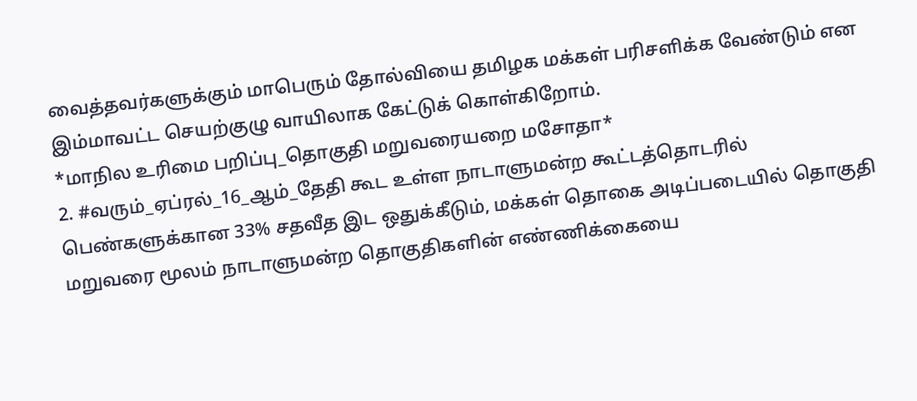வைத்தவர்களுக்கும் மாபெரும் தோல்வியை தமிழக மக்கள் பரிசளிக்க வேண்டும் என இம்மாவட்ட செயற்குழு வாயிலாக கேட்டுக் கொள்கிறோம்.
*மாநில உரிமை பறிப்பு_தொகுதி மறுவரையறை மசோதா*
2. #வரும்_ஏப்ரல்_16_ஆம்_தேதி கூட உள்ள நாடாளுமன்ற கூட்டத்தொடரில் பெண்களுக்கான 33% சதவீத இட ஒதுக்கீடும், மக்கள் தொகை அடிப்படையில் தொகுதி மறுவரை மூலம் நாடாளுமன்ற தொகுதிகளின் எண்ணிக்கையை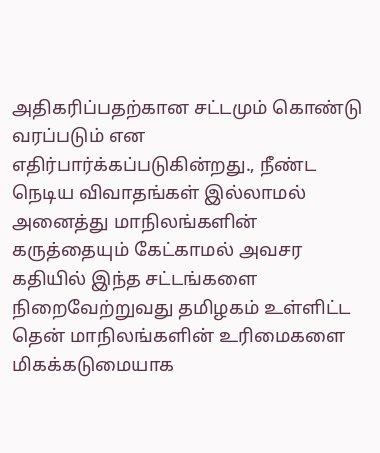அதிகரிப்பதற்கான சட்டமும் கொண்டு வரப்படும் என எதிர்பார்க்கப்படுகின்றது., நீண்ட நெடிய விவாதங்கள் இல்லாமல் அனைத்து மாநிலங்களின் கருத்தையும் கேட்காமல் அவசர கதியில் இந்த சட்டங்களை நிறைவேற்றுவது தமிழகம் உள்ளிட்ட தென் மாநிலங்களின் உரிமைகளை மிகக்கடுமையாக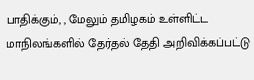பாதிக்கும், , மேலும் தமிழகம் உள்ளிட்ட மாநிலங்களில் தேர்தல் தேதி அறிவிக்கப்பட்டு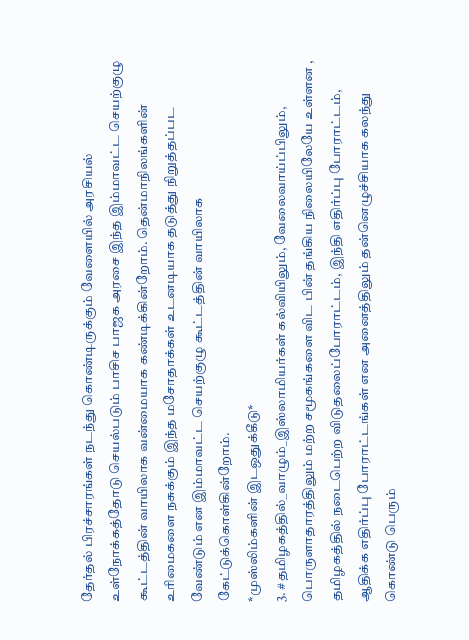தேர்தல் பிரச்சாரங்கள் நடந்து கொண்டிருக்கும் வேளையில் அரசியல் உள்நோக்கத்தோடு செயல்படும் பாசிச பாஜக அரசை இந்த இம்மாவட்ட செயற்குழு கூட்டத்தின் வாயிலாக வன்மையாக கண்டிக்கின்றோம். தென்மாநிலங்களின் உரிமைகளை நசுக்கும் இந்த மசோதாக்கள் உடனடியாக தடுத்து நிறுத்தப்பட வேண்டும் என இம்மாவட்ட செயற்குழு கூட்டத்தின் வாயிலாக கேட்டுக்கொள்கின்றோம்.
*முஸ்லிம்களின் இடஒதுக்கீடு*
3. #தமிழகத்தில்_வாழும்_இஸ்லாமியர்கள் கல்வியிலும், வேலைவாய்ப்பிலும், பொருளாதாரத்திலும் மற்ற சமூகங்களை விட பின் தங்கிய நிலையிலேயே உள்ளன , தமிழகத்தில் நடைபெற்ற விடுதலைப்போராட்டம், இந்தி எதிர்ப்பு போராட்டம், ஆதிக்க எதிர்ப்பு போராட்டங்கள் என அனைத்திலும் தன்னெழுச்சியாக கலந்து கொண்டு பெரும்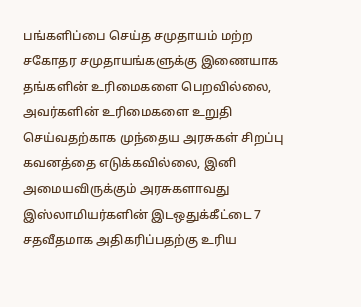பங்களிப்பை செய்த சமுதாயம் மற்ற சகோதர சமுதாயங்களுக்கு இணையாக தங்களின் உரிமைகளை பெறவில்லை, அவர்களின் உரிமைகளை உறுதி செய்வதற்காக முந்தைய அரசுகள் சிறப்பு கவனத்தை எடுக்கவில்லை, இனி அமையவிருக்கும் அரசுகளாவது இஸ்லாமியர்களின் இடஒதுக்கீட்டை 7 சதவீதமாக அதிகரிப்பதற்கு உரிய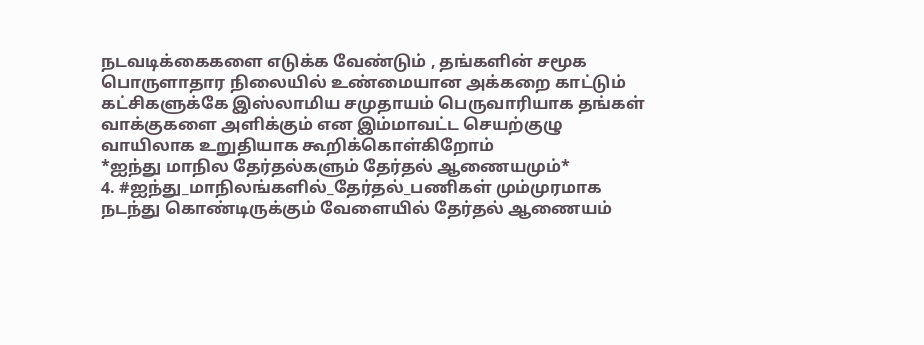நடவடிக்கைகளை எடுக்க வேண்டும் , தங்களின் சமூக பொருளாதார நிலையில் உண்மையான அக்கறை காட்டும் கட்சிகளுக்கே இஸ்லாமிய சமுதாயம் பெருவாரியாக தங்கள் வாக்குகளை அளிக்கும் என இம்மாவட்ட செயற்குழு வாயிலாக உறுதியாக கூறிக்கொள்கிறோம்
*ஐந்து மாநில தேர்தல்களும் தேர்தல் ஆணையமும்*
4. #ஐந்து_மாநிலங்களில்_தேர்தல்_பணிகள் மும்முரமாக நடந்து கொண்டிருக்கும் வேளையில் தேர்தல் ஆணையம்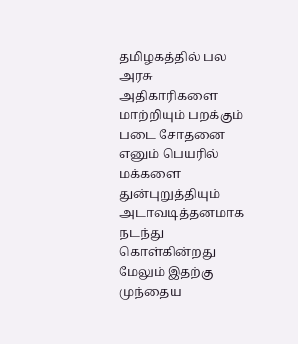தமிழகத்தில் பல அரசு அதிகாரிகளை மாற்றியும் பறக்கும் படை சோதனை எனும் பெயரில் மக்களை துன்புறுத்தியும் அடாவடித்தனமாக நடந்து கொள்கின்றது மேலும் இதற்கு முந்தைய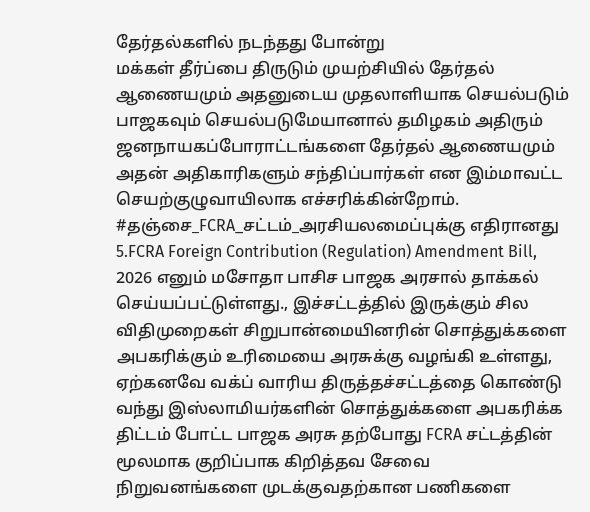தேர்தல்களில் நடந்தது போன்று
மக்கள் தீர்ப்பை திருடும் முயற்சியில் தேர்தல் ஆணையமும் அதனுடைய முதலாளியாக செயல்படும் பாஜகவும் செயல்படுமேயானால் தமிழகம் அதிரும் ஜனநாயகப்போராட்டங்களை தேர்தல் ஆணையமும் அதன் அதிகாரிகளும் சந்திப்பார்கள் என இம்மாவட்ட செயற்குழுவாயிலாக எச்சரிக்கின்றோம்.
#தஞ்சை_FCRA_சட்டம்_அரசியலமைப்புக்கு எதிரானது
5.FCRA Foreign Contribution (Regulation) Amendment Bill, 2026 எனும் மசோதா பாசிச பாஜக அரசால் தாக்கல் செய்யப்பட்டுள்ளது., இச்சட்டத்தில் இருக்கும் சில விதிமுறைகள் சிறுபான்மையினரின் சொத்துக்களை அபகரிக்கும் உரிமையை அரசுக்கு வழங்கி உள்ளது, ஏற்கனவே வக்ப் வாரிய திருத்தச்சட்டத்தை கொண்டு வந்து இஸ்லாமியர்களின் சொத்துக்களை அபகரிக்க திட்டம் போட்ட பாஜக அரசு தற்போது FCRA சட்டத்தின் மூலமாக குறிப்பாக கிறித்தவ சேவை நிறுவனங்களை முடக்குவதற்கான பணிகளை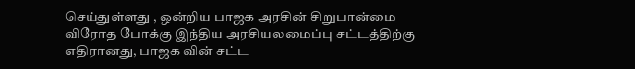செய்துள்ளது , ஒன்றிய பாஜக அரசின் சிறுபான்மை விரோத போக்கு இந்திய அரசியலமைப்பு சட்டத்திற்கு எதிரானது, பாஜக வின் சட்ட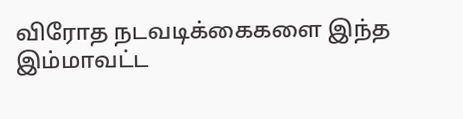விரோத நடவடிக்கைகளை இந்த இம்மாவட்ட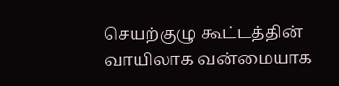செயற்குழு கூட்டத்தின் வாயிலாக வன்மையாக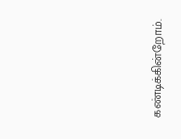கண்டிக்கின்றோம்.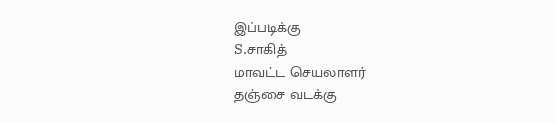இப்படிக்கு
S.சாகித்
மாவட்ட செயலாளர்
தஞ்சை வடக்கு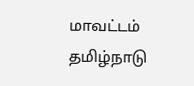மாவட்டம்
தமிழ்நாடு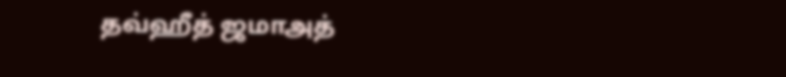தவ்ஹீத் ஜமாஅத்